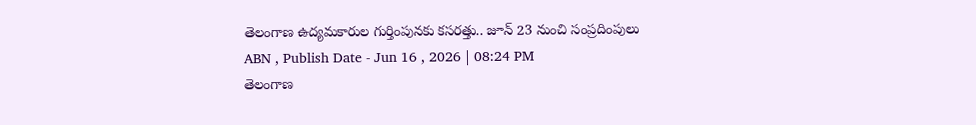తెలంగాణ ఉద్యమకారుల గుర్తింపునకు కసరత్తు.. జూన్ 23 నుంచి సంప్రదింపులు
ABN , Publish Date - Jun 16 , 2026 | 08:24 PM
తెలంగాణ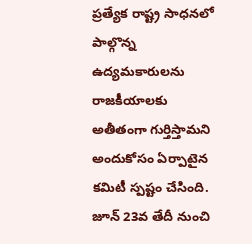ప్రత్యేక రాష్ట్ర సాధనలో పాల్గొన్న ఉద్యమకారులను రాజకీయాలకు అతీతంగా గుర్తిస్తామని అందుకోసం ఏర్పాటైన కమిటీ స్పష్టం చేసింది. జూన్ 23వ తేదీ నుంచి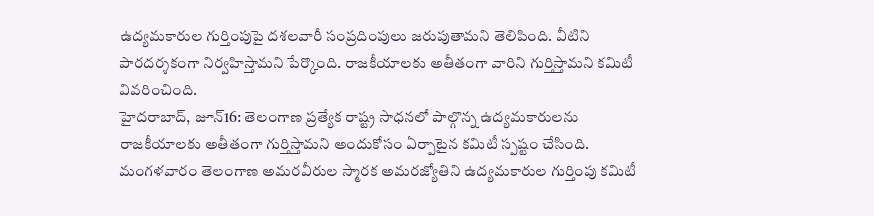ఉద్యమకారుల గుర్తింపుపై దశలవారీ సంప్రదింపులు జరుపుతామని తెలిపింది. వీటిని పారదర్శకంగా నిర్వహిస్తామని పేర్కొంది. రాజకీయాలకు అతీతంగా వారిని గుర్తిస్తామని కమిటీ వివరించింది.
హైదరాబాద్, జూన్16: తెలంగాణ ప్రత్యేక రాష్ట్ర సాధనలో పాల్గొన్న ఉద్యమకారులను రాజకీయాలకు అతీతంగా గుర్తిస్తామని అందుకోసం ఏర్పాటైన కమిటీ స్పష్టం చేసింది. మంగళవారం తెలంగాణ అమరవీరుల స్మారక అమరజ్యోతిని ఉద్యమకారుల గుర్తింపు కమిటీ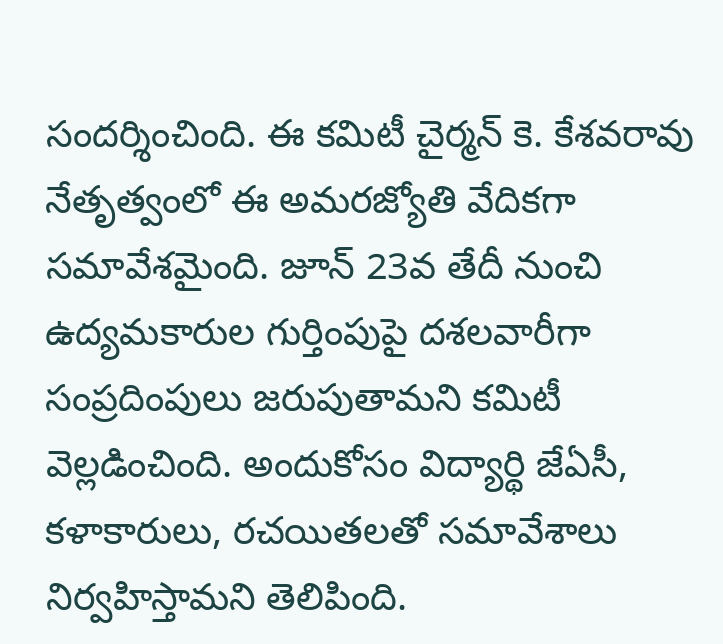సందర్శించింది. ఈ కమిటీ చైర్మన్ కె. కేశవరావు నేతృత్వంలో ఈ అమరజ్యోతి వేదికగా సమావేశమైంది. జూన్ 23వ తేదీ నుంచి ఉద్యమకారుల గుర్తింపుపై దశలవారీగా సంప్రదింపులు జరుపుతామని కమిటీ వెల్లడించింది. అందుకోసం విద్యార్థి జేఏసీ, కళాకారులు, రచయితలతో సమావేశాలు నిర్వహిస్తామని తెలిపింది.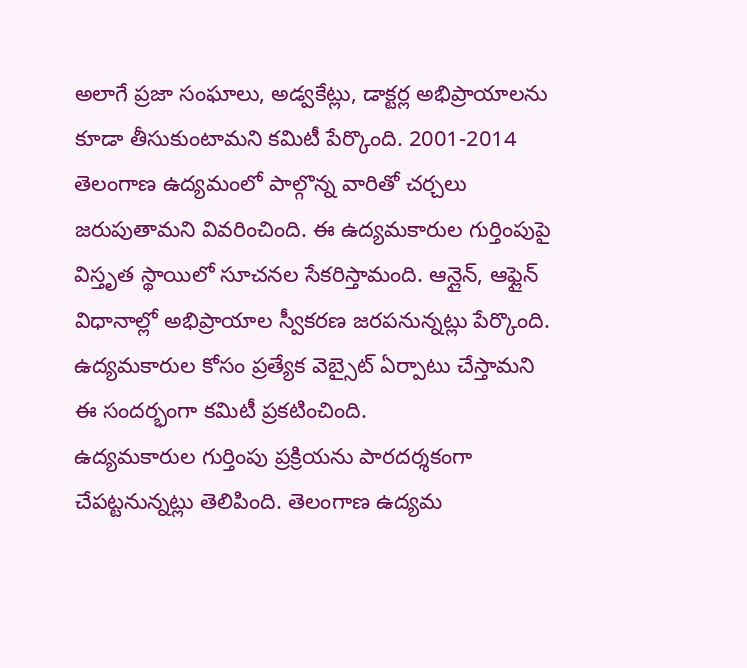అలాగే ప్రజా సంఘాలు, అడ్వకేట్లు, డాక్టర్ల అభిప్రాయాలను కూడా తీసుకుంటామని కమిటీ పేర్కొంది. 2001-2014 తెలంగాణ ఉద్యమంలో పాల్గొన్న వారితో చర్చలు జరుపుతామని వివరించింది. ఈ ఉద్యమకారుల గుర్తింపుపై విస్తృత స్థాయిలో సూచనల సేకరిస్తామంది. ఆన్లైన్, ఆఫ్లైన్ విధానాల్లో అభిప్రాయాల స్వీకరణ జరపనున్నట్లు పేర్కొంది. ఉద్యమకారుల కోసం ప్రత్యేక వెబ్సైట్ ఏర్పాటు చేస్తామని ఈ సందర్భంగా కమిటీ ప్రకటించింది.
ఉద్యమకారుల గుర్తింపు ప్రక్రియను పారదర్శకంగా చేపట్టనున్నట్లు తెలిపింది. తెలంగాణ ఉద్యమ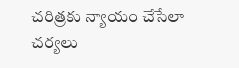చరిత్రకు న్యాయం చేసేలా చర్యలు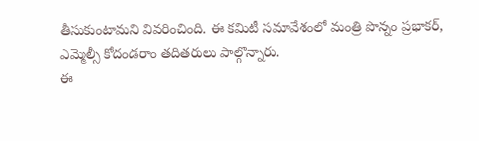తీసుకుంటామని వివరించింది. ఈ కమిటీ సమావేశంలో మంత్రి పొన్నం ప్రభాకర్, ఎమ్మెల్సీ కోదండరాం తదితరులు పాల్గొన్నారు.
ఈ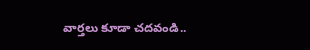వార్తలు కూడా చదవండి..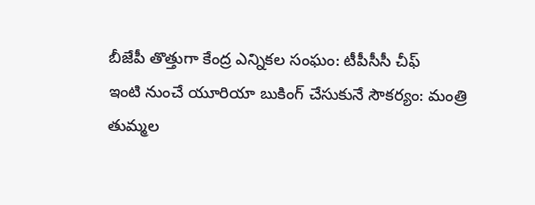బీజేపీ తొత్తుగా కేంద్ర ఎన్నికల సంఘం: టీపీసీసీ చీఫ్
ఇంటి నుంచే యూరియా బుకింగ్ చేసుకునే సౌకర్యం: మంత్రి తుమ్మల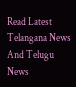Read Latest Telangana News And Telugu News